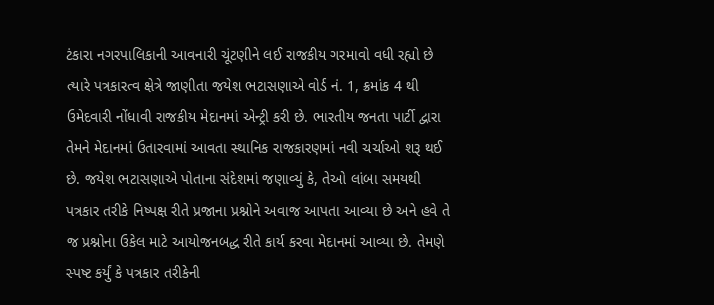ટંકારા નગરપાલિકાની આવનારી ચૂંટણીને લઈ રાજકીય ગરમાવો વધી રહ્યો છે ત્યારે પત્રકારત્વ ક્ષેત્રે જાણીતા જયેશ ભટાસણાએ વોર્ડ નં. 1, ક્રમાંક 4 થી ઉમેદવારી નોંધાવી રાજકીય મેદાનમાં એન્ટ્રી કરી છે. ભારતીય જનતા પાર્ટી દ્વારા તેમને મેદાનમાં ઉતારવામાં આવતા સ્થાનિક રાજકારણમાં નવી ચર્ચાઓ શરૂ થઈ છે. જયેશ ભટાસણાએ પોતાના સંદેશમાં જણાવ્યું કે, તેઓ લાંબા સમયથી પત્રકાર તરીકે નિષ્પક્ષ રીતે પ્રજાના પ્રશ્નોને અવાજ આપતા આવ્યા છે અને હવે તે જ પ્રશ્નોના ઉકેલ માટે આયોજનબદ્ધ રીતે કાર્ય કરવા મેદાનમાં આવ્યા છે. તેમણે સ્પષ્ટ કર્યું કે પત્રકાર તરીકેની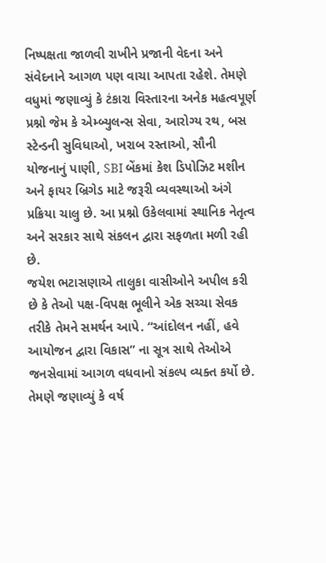નિષ્પક્ષતા જાળવી રાખીને પ્રજાની વેદના અને સંવેદનાને આગળ પણ વાચા આપતા રહેશે. તેમણે વધુમાં જણાવ્યું કે ટંકારા વિસ્તારના અનેક મહત્વપૂર્ણ પ્રશ્નો જેમ કે એમ્બ્યુલન્સ સેવા, આરોગ્ય રથ, બસ સ્ટેન્ડની સુવિધાઓ, ખરાબ રસ્તાઓ, સૌની યોજનાનું પાણી, SBI બેંકમાં કેશ ડિપોઝિટ મશીન અને ફાયર બ્રિગેડ માટે જરૂરી વ્યવસ્થાઓ અંગે પ્રક્રિયા ચાલુ છે. આ પ્રશ્નો ઉકેલવામાં સ્થાનિક નેતૃત્વ અને સરકાર સાથે સંકલન દ્વારા સફળતા મળી રહી છે.
જયેશ ભટાસણાએ તાલુકા વાસીઓને અપીલ કરી છે કે તેઓ પક્ષ-વિપક્ષ ભૂલીને એક સચ્ચા સેવક તરીકે તેમને સમર્થન આપે. “આંદોલન નહીં, હવે આયોજન દ્વારા વિકાસ” ના સૂત્ર સાથે તેઓએ જનસેવામાં આગળ વધવાનો સંકલ્પ વ્યક્ત કર્યો છે. તેમણે જણાવ્યું કે વર્ષ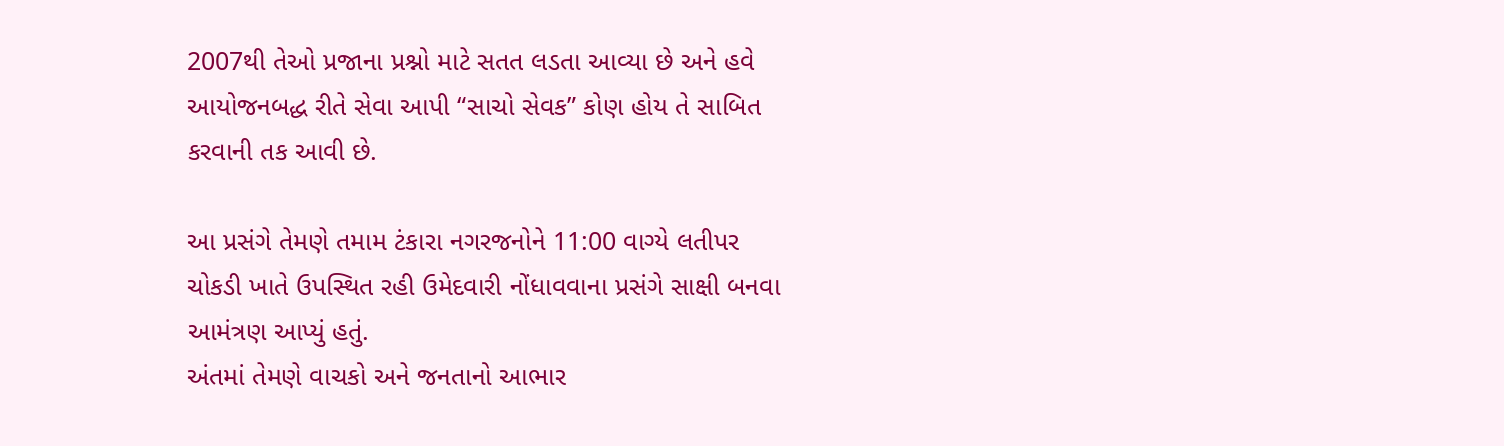2007થી તેઓ પ્રજાના પ્રશ્નો માટે સતત લડતા આવ્યા છે અને હવે આયોજનબદ્ધ રીતે સેવા આપી “સાચો સેવક” કોણ હોય તે સાબિત કરવાની તક આવી છે.

આ પ્રસંગે તેમણે તમામ ટંકારા નગરજનોને 11:00 વાગ્યે લતીપર ચોકડી ખાતે ઉપસ્થિત રહી ઉમેદવારી નોંધાવવાના પ્રસંગે સાક્ષી બનવા આમંત્રણ આપ્યું હતું.
અંતમાં તેમણે વાચકો અને જનતાનો આભાર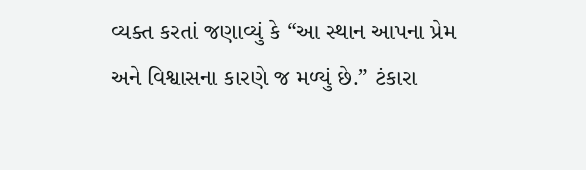વ્યક્ત કરતાં જણાવ્યું કે “આ સ્થાન આપના પ્રેમ અને વિશ્વાસના કારણે જ મળ્યું છે.” ટંકારા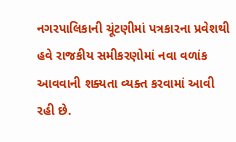નગરપાલિકાની ચૂંટણીમાં પત્રકારના પ્રવેશથી હવે રાજકીય સમીકરણોમાં નવા વળાંક આવવાની શક્યતા વ્યક્ત કરવામાં આવી રહી છે.